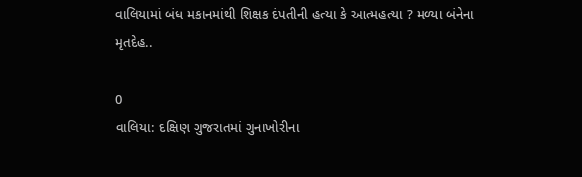વાલિયામાં બંધ મકાનમાંથી શિક્ષક દંપતીની હત્યા કે આત્મહત્યા ? મળ્યા બંનેના મૃતદેહ..

0
વાલિયા: દક્ષિણ ગુજરાતમાં ગુનાખોરીના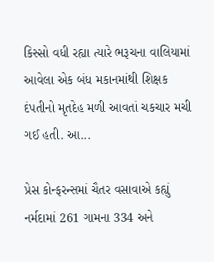કિસ્સો વધી રહ્યા ત્યારે ભરૂચના વાલિયામાં આવેલા એક બંધ મકાનમાંથી શિક્ષક દંપતીનો મૃતદેહ મળી આવતાં ચકચાર મચી ગઈ હતી. આ...

પ્રેસ કોન્ફરન્સમાં ચૈતર વસાવાએ કહ્યું નર્મદામાં 261 ગામના 334 અને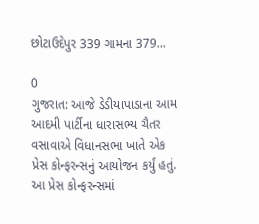છોટાઉદેપુર 339 ગામના 379...

0
ગુજરાત: આજે ડેડીયાપાડાના આમ આદમી પાર્ટીના ધારાસભ્ય ચૈતર વસાવાએ વિધાનસભા ખાતે એક પ્રેસ કોન્ફરન્સનું આયોજન કર્યું હતું. આ પ્રેસ કોન્ફરન્સમાં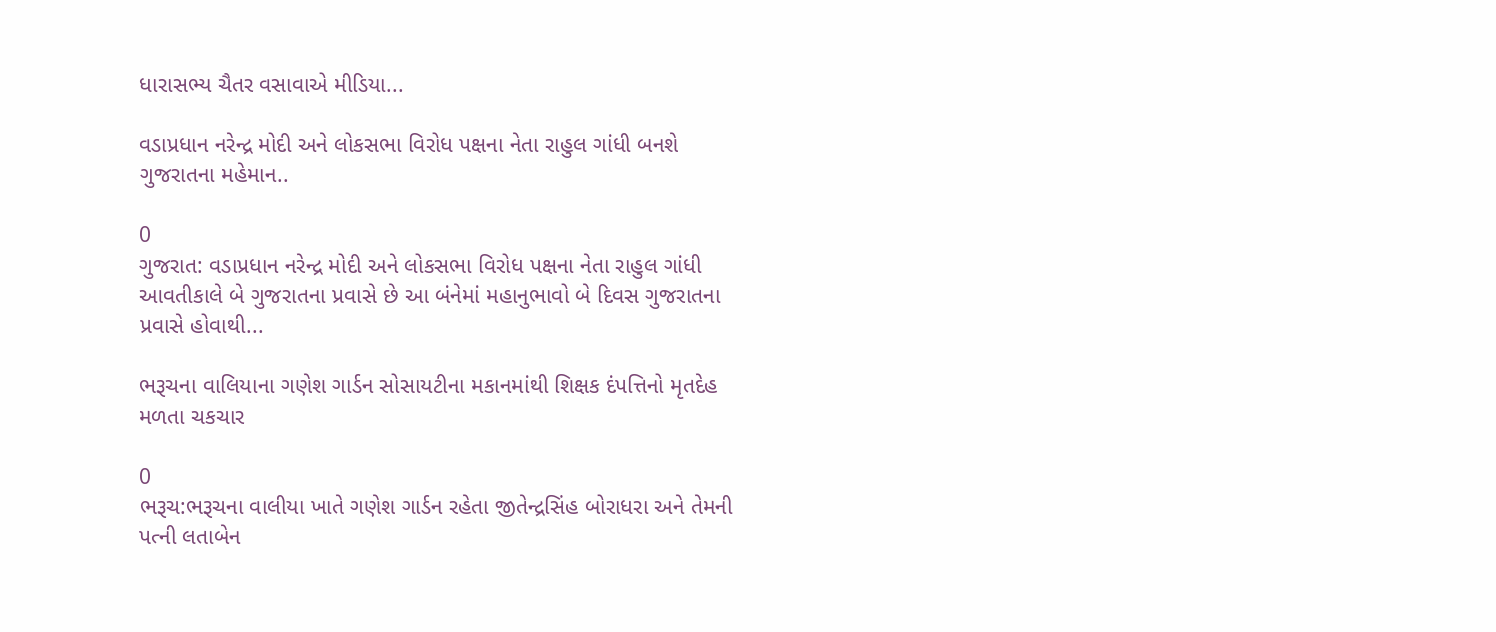ધારાસભ્ય ચૈતર વસાવાએ મીડિયા...

વડાપ્રધાન નરેન્દ્ર મોદી અને લોકસભા વિરોધ પક્ષના નેતા રાહુલ ગાંધી બનશે ગુજરાતના મહેમાન..

0
ગુજરાત: વડાપ્રધાન નરેન્દ્ર મોદી અને લોકસભા વિરોધ પક્ષના નેતા રાહુલ ગાંધી આવતીકાલે બે ગુજરાતના પ્રવાસે છે આ બંનેમાં મહાનુભાવો બે દિવસ ગુજરાતના પ્રવાસે હોવાથી...

ભરૂચના વાલિયાના ગણેશ ગાર્ડન સોસાયટીના મકાનમાંથી શિક્ષક દંપત્તિનો મૃતદેહ મળતા ચકચાર

0
ભરૂચ:ભરૂચના વાલીયા ખાતે ગણેશ ગાર્ડન રહેતા જીતેન્દ્રસિંહ બોરાધરા અને તેમની પત્ની લતાબેન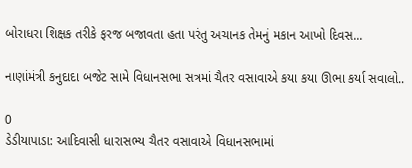બોરાધરા શિક્ષક તરીકે ફરજ બજાવતા હતા પરંતુ અચાનક તેમનું મકાન આખો દિવસ...

નાણાંમંત્રી કનુદાદા બજેટ સામે વિધાનસભા સત્રમાં ચૈતર વસાવાએ કયા કયા ઊભા કર્યા સવાલો..

0
ડેડીયાપાડા: આદિવાસી ધારાસભ્ય ચૈતર વસાવાએ વિધાનસભામાં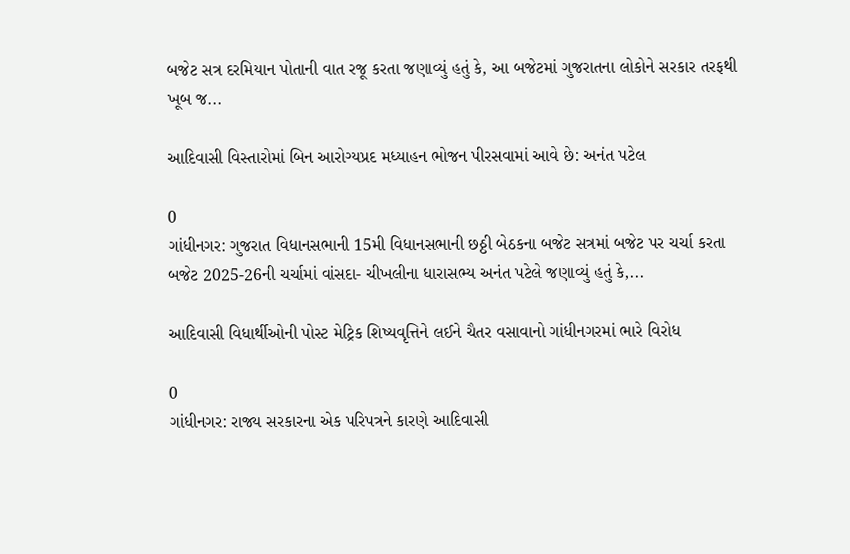બજેટ સત્ર દરમિયાન પોતાની વાત રજૂ કરતા જણાવ્યું હતું કે, આ બજેટમાં ગુજરાતના લોકોને સરકાર તરફથી ખૂબ જ...

આદિવાસી વિસ્તારોમાં બિન આરોગ્યપ્રદ મધ્યાહન ભોજન પીરસવામાં આવે છે: અનંત પટેલ

0
ગાંધીનગર: ગુજરાત વિધાનસભાની 15મી વિધાનસભાની છઠ્ઠી બેઠકના બજેટ સત્રમાં બજેટ પર ચર્ચા કરતા બજેટ 2025-26ની ચર્ચામાં વાંસદા- ચીખલીના ધારાસભ્ય અનંત પટેલે જણાવ્યું હતું કે,...

આદિવાસી વિધાર્થીઓની પોસ્ટ મેટ્રિક શિષ્યવૃત્તિને લઈને ચૈતર વસાવાનો ગાંધીનગરમાં ભારે વિરોધ

0
ગાંધીનગર: રાજ્ય સરકારના એક પરિપત્રને કારણે આદિવાસી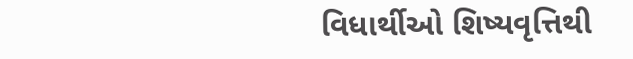વિધાર્થીઓ શિષ્યવૃત્તિથી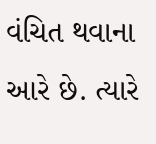વંચિત થવાના આરે છે. ત્યારે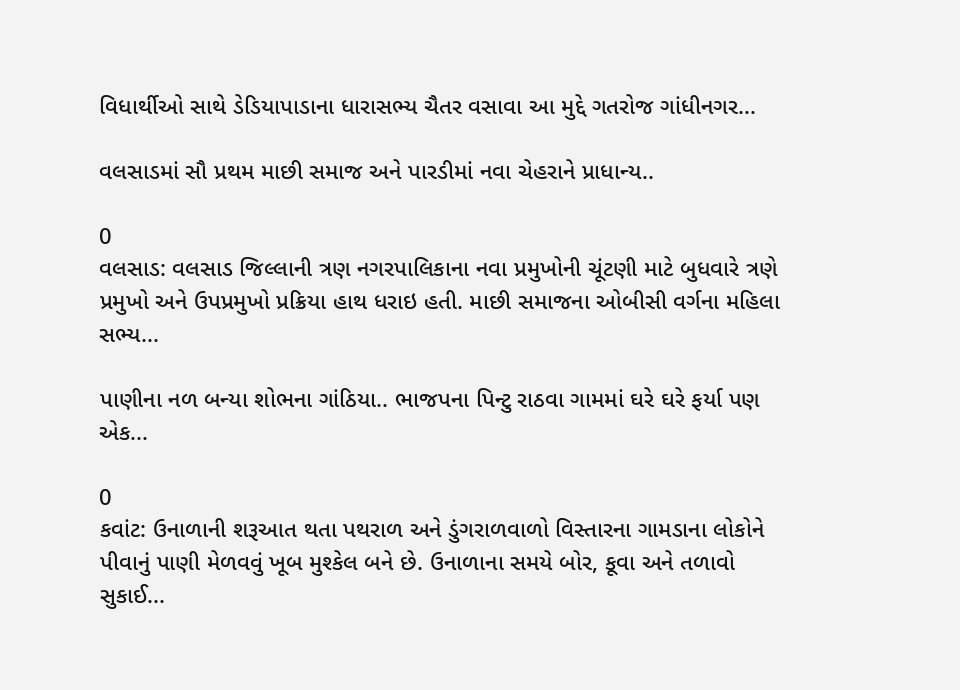વિધાર્થીઓ સાથે ડેડિયાપાડાના ધારાસભ્ય ચૈતર વસાવા આ મુદ્દે ગતરોજ ગાંધીનગર...

વલસાડમાં સૌ પ્રથમ માછી સમાજ અને પારડીમાં નવા ચેહરાને પ્રાધાન્ય..

0
વલસાડ: વલસાડ જિલ્લાની ત્રણ નગરપાલિકાના નવા પ્રમુખોની ચૂંટણી માટે બુધવારે ત્રણે પ્રમુખો અને ઉપપ્રમુખો પ્રક્રિયા હાથ ધરાઇ હતી. માછી સમાજના ઓબીસી વર્ગના મહિલા સભ્ય...

પાણીના નળ બન્યા શોભના ગાંઠિયા.. ભાજપના પિન્ટુ રાઠવા ગામમાં ઘરે ઘરે ફર્યા પણ એક...

0
કવાંટ: ઉનાળાની શરૂઆત થતા પથરાળ અને ડુંગરાળવાળો વિસ્તારના ગામડાના લોકોને પીવાનું પાણી મેળવવું ખૂબ મુશ્કેલ બને છે. ઉનાળાના સમયે બોર, કૂવા અને તળાવો સુકાઈ...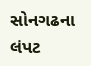સોનગઢના લંપટ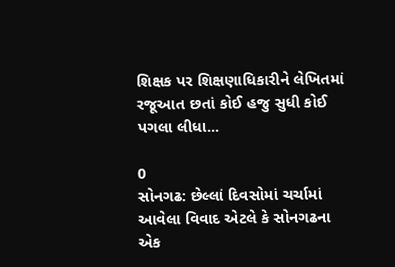શિક્ષક પર શિક્ષણાધિકારીને લેખિતમાં રજૂઆત છતાં કોઈ હજુ સુધી કોઈ પગલા લીધા...

0
સોનગઢ: છેલ્લાં દિવસોમાં ચર્ચામાં આવેલા વિવાદ એટલે કે સોનગઢના એક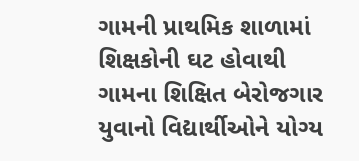ગામની પ્રાથમિક શાળામાં શિક્ષકોની ઘટ હોવાથી ગામના શિક્ષિત બેરોજગાર યુવાનો વિદ્યાર્થીઓને યોગ્ય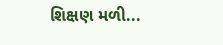શિક્ષણ મળી...